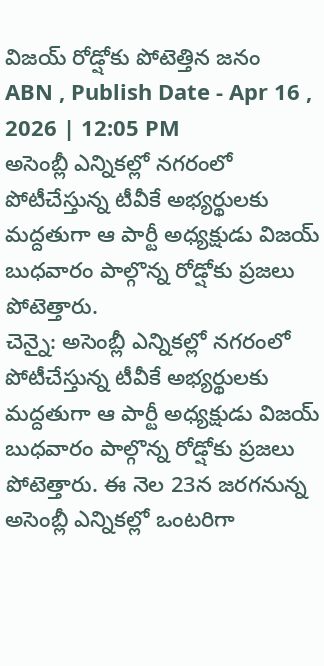విజయ్ రోడ్షోకు పోటెత్తిన జనం
ABN , Publish Date - Apr 16 , 2026 | 12:05 PM
అసెంబ్లీ ఎన్నికల్లో నగరంలో పోటీచేస్తున్న టీవీకే అభ్యర్థులకు మద్దతుగా ఆ పార్టీ అధ్యక్షుడు విజయ్ బుధవారం పాల్గొన్న రోడ్షోకు ప్రజలు పోటెత్తారు.
చెన్నై: అసెంబ్లీ ఎన్నికల్లో నగరంలో పోటీచేస్తున్న టీవీకే అభ్యర్థులకు మద్దతుగా ఆ పార్టీ అధ్యక్షుడు విజయ్ బుధవారం పాల్గొన్న రోడ్షోకు ప్రజలు పోటెత్తారు. ఈ నెల 23న జరగనున్న అసెంబ్లీ ఎన్నికల్లో ఒంటరిగా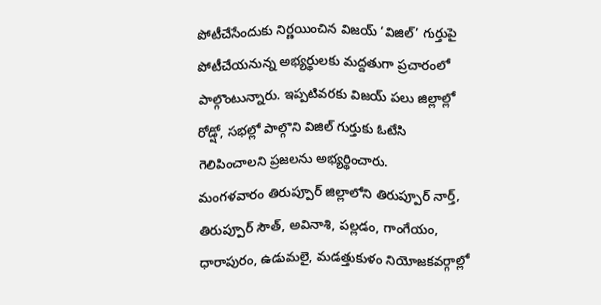పోటీచేసేందుకు నిర్ణయించిన విజయ్ ‘విజిల్’ గుర్తుపై పోటీచేయనున్న అభ్యర్థులకు మద్దతుగా ప్రచారంలో పాల్గొంటున్నారు. ఇప్పటివరకు విజయ్ పలు జిల్లాల్లో రోడ్షో, సభల్లో పాల్గొని విజిల్ గుర్తుకు ఓటేసి గెలిపించాలని ప్రజలను అభ్యర్థించారు.
మంగళవారం తిరుప్పూర్ జిల్లాలోని తిరుప్పూర్ నార్త్, తిరుప్పూర్ సౌత్, అవినాశి, పల్లడం, గాంగేయం, ధారాపురం, ఉడుమలై, మడత్తుకుళం నియోజకవర్గాల్లో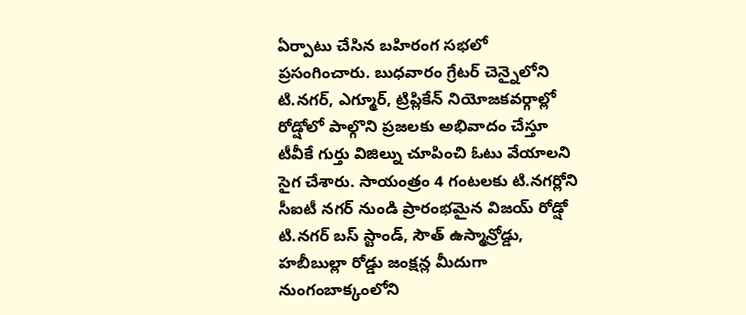ఏర్పాటు చేసిన బహిరంగ సభలో ప్రసంగించారు. బుధవారం గ్రేటర్ చెన్నైలోని టి.నగర్, ఎగ్మూర్, ట్రిప్లికేన్ నియోజకవర్గాల్లో రోడ్షోలో పాల్గొని ప్రజలకు అభివాదం చేస్తూ టీవీకే గుర్తు విజిల్ను చూపించి ఓటు వేయాలని సైగ చేశారు. సాయంత్రం 4 గంటలకు టి.నగర్లోని సీఐటీ నగర్ నుండి ప్రారంభమైన విజయ్ రోడ్షో టి.నగర్ బస్ స్టాండ్, సౌత్ ఉస్మాన్రోడ్డు, హబీబుల్లా రోడ్డు జంక్షన్ల మీదుగా నుంగంబాక్కంలోని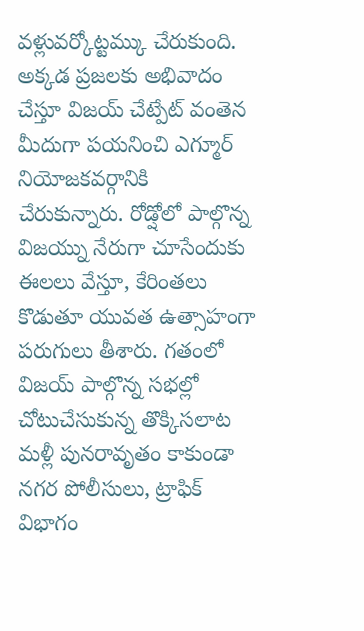వళ్లువర్కోట్టమ్కు చేరుకుంది.
అక్కడ ప్రజలకు అభివాదం చేస్తూ విజయ్ చేట్పేట్ వంతెన మీదుగా పయనించి ఎగ్మూర్ నియోజకవర్గానికి చేరుకున్నారు. రోడ్షోలో పాల్గొన్న విజయ్ను నేరుగా చూసేందుకు ఈలలు వేస్తూ, కేరింతలు కొడుతూ యువత ఉత్సాహంగా పరుగులు తీశారు. గతంలో విజయ్ పాల్గొన్న సభల్లో చోటుచేసుకున్న తొక్కిసలాట మళ్లీ పునరావృతం కాకుండా నగర పోలీసులు, ట్రాఫిక్ విభాగం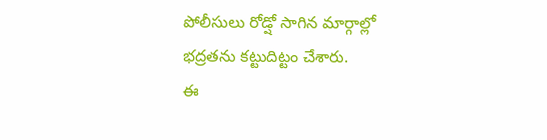పోలీసులు రోడ్షో సాగిన మార్గాల్లో భద్రతను కట్టుదిట్టం చేశారు.
ఈ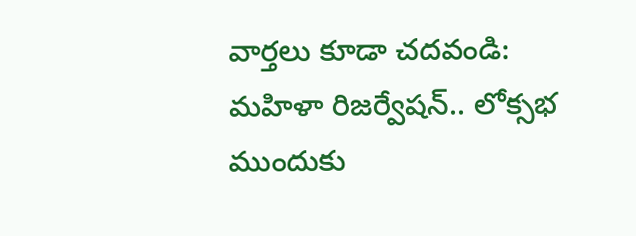వార్తలు కూడా చదవండి:
మహిళా రిజర్వేషన్.. లోక్సభ ముందుకు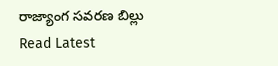రాజ్యాంగ సవరణ బిల్లు
Read Latest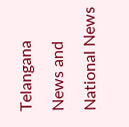Telangana News and National News